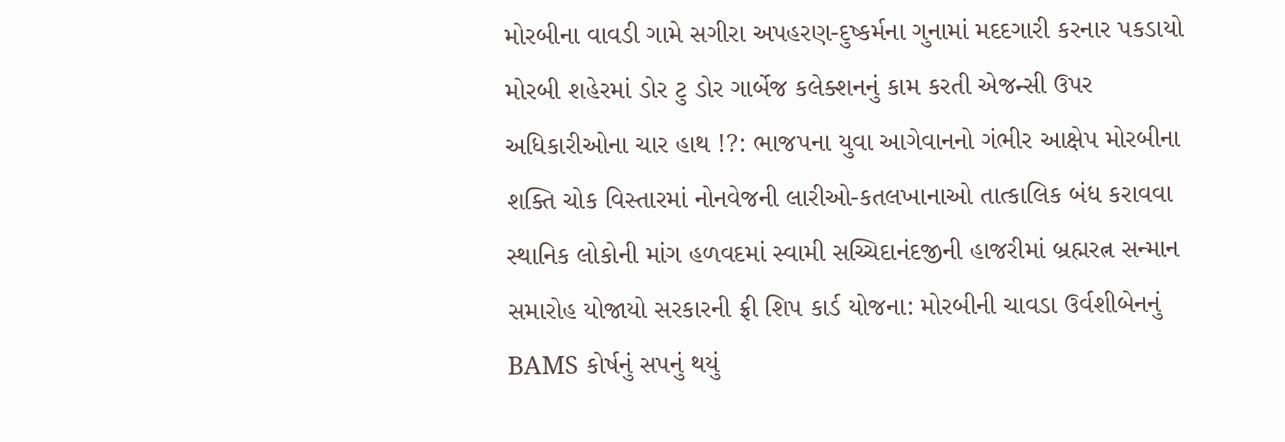મોરબીના વાવડી ગામે સગીરા અપહરણ-દુષ્કર્મના ગુનામાં મદદગારી કરનાર પકડાયો મોરબી શહેરમાં ડોર ટુ ડોર ગાર્બેજ કલેક્શનનું કામ કરતી એજન્સી ઉપર અધિકારીઓના ચાર હાથ !?: ભાજપના યુવા આગેવાનનો ગંભીર આક્ષેપ મોરબીના શક્તિ ચોક વિસ્તારમાં નોનવેજની લારીઓ-કતલખાનાઓ તાત્કાલિક બંધ કરાવવા સ્થાનિક લોકોની માંગ હળવદમાં સ્વામી સચ્ચિદાનંદજીની હાજરીમાં બ્રહ્મરત્ન સન્માન સમારોહ યોજાયો સરકારની ફ્રી શિપ કાર્ડ યોજના: મોરબીની ચાવડા ઉર્વશીબેનનું BAMS કોર્ષનું સપનું થયું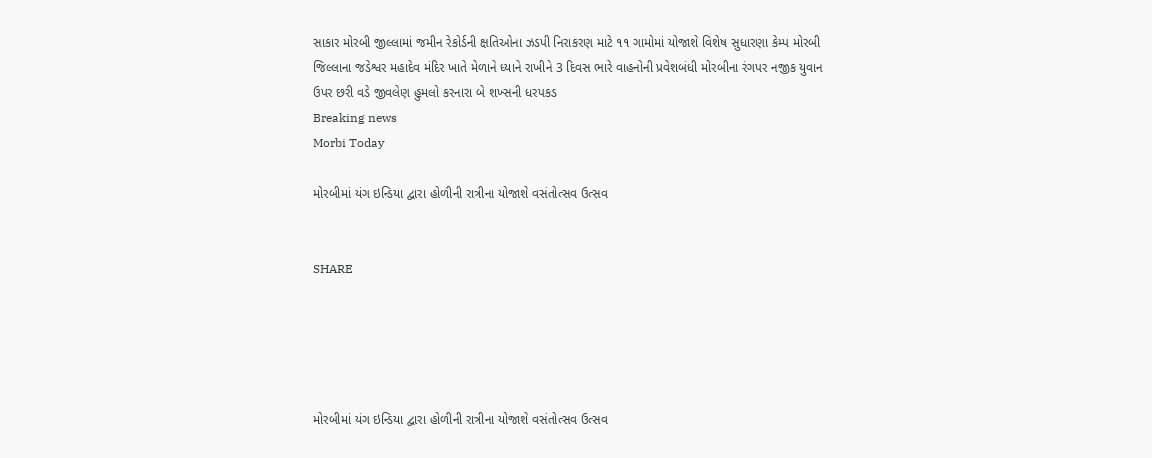સાકાર મોરબી જીલ્લામાં જમીન રેકોર્ડની ક્ષતિઓના ઝડપી નિરાકરણ માટે ૧૧ ગામોમાં યોજાશે વિશેષ સુધારણા કેમ્પ મોરબી જિલ્લાના જડેશ્વર મહાદેવ મંદિર ખાતે મેળાને ધ્યાને રાખીને 3 દિવસ ભારે વાહનોની પ્રવેશબંધી મોરબીના રંગપર નજીક યુવાન ઉપર છરી વડે જીવલેણ હુમલો કરનારા બે શખ્સની ધરપકડ
Breaking news
Morbi Today

મોરબીમાં યંગ ઇન્ડિયા દ્વારા હોળીની રાત્રીના યોજાશે વસંતોત્સવ ઉત્સવ


SHARE





મોરબીમાં યંગ ઇન્ડિયા દ્વારા હોળીની રાત્રીના યોજાશે વસંતોત્સવ ઉત્સવ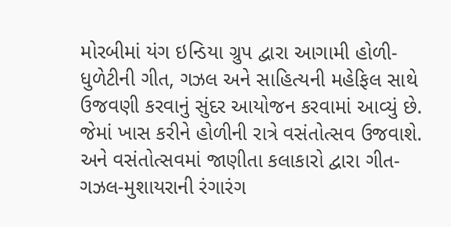મોરબીમાં યંગ ઇન્ડિયા ગ્રુપ દ્વારા આગામી હોળી-ધુળેટીની ગીત, ગઝલ અને સાહિત્યની મહેફિલ સાથે ઉજવણી કરવાનું સુંદર આયોજન કરવામાં આવ્યું છે. જેમાં ખાસ કરીને હોળીની રાત્રે વસંતોત્સવ ઉજવાશે. અને વસંતોત્સવમાં જાણીતા કલાકારો દ્વારા ગીત-ગઝલ-મુશાયરાની રંગારંગ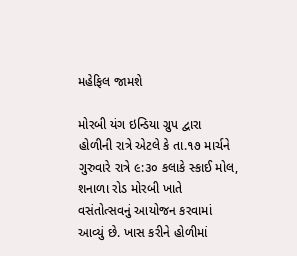મહેફિલ જામશે

મોરબી યંગ ઇન્ડિયા ગ્રુપ દ્વારા હોળીની રાત્રે એટલે કે તા.૧૭ માર્ચને ગુરુવારે રાત્રે ૯:૩૦ કલાકે સ્કાઈ મોલ, શનાળા રોડ મોરબી ખાતે વસંતોત્સવનું આયોજન કરવામાં આવ્યું છે. ખાસ કરીને હોળીમાં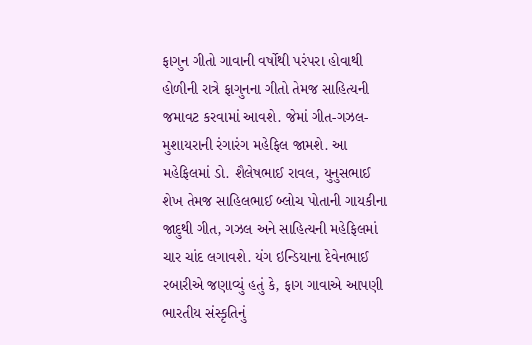ફાગુન ગીતો ગાવાની વર્ષોથી પરંપરા હોવાથી હોળીની રાત્રે ફાગુનના ગીતો તેમજ સાહિત્યની જમાવટ કરવામાં આવશે. જેમાં ગીત-ગઝલ-મુશાયરાની રંગારંગ મહેફિલ જામશે. આ મહેફિલમાં ડો. શૈલેષભાઈ રાવલ, યુનુસભાઈ શેખ તેમજ સાહિલભાઈ બ્લોચ પોતાની ગાયકીના જાદુથી ગીત, ગઝલ અને સાહિત્યની મહેફિલમાં ચાર ચાંદ લગાવશે. યંગ ઇન્ડિયાના દેવેનભાઈ રબારીએ જણાવ્યું હતું કે, ફાગ ગાવાએ આપણી ભારતીય સંસ્કૃતિનું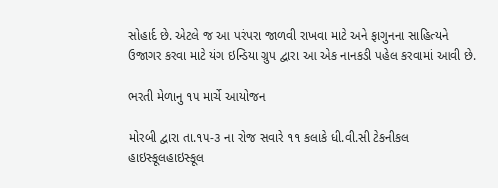સોહાર્દ છે. એટલે જ આ પરંપરા જાળવી રાખવા માટે અને ફાગુનના સાહિત્યને ઉજાગર કરવા માટે યંગ ઇન્ડિયા ગ્રુપ દ્વારા આ એક નાનકડી પહેલ કરવામાં આવી છે.

ભરતી મેળાનુ ૧૫ માર્ચે આયોજન

મોરબી દ્વારા તા.૧૫-૩ ના રોજ સવારે ૧૧ કલાકે ધી.વી.સી ટેકનીકલ હાઇસ્કૂલહાઇસ્કૂલ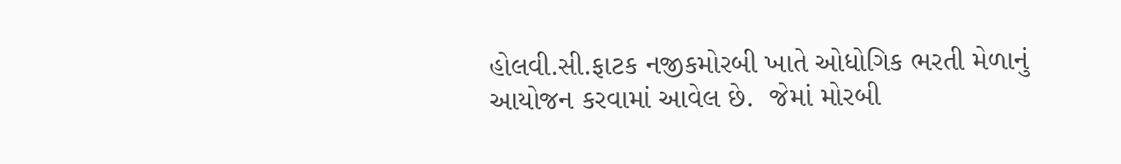હોલવી.સી.ફાટક નજીકમોરબી ખાતે ઓધોગિક ભરતી મેળાનું આયોજન કરવામાં આવેલ છે.  જેમાં મોરબી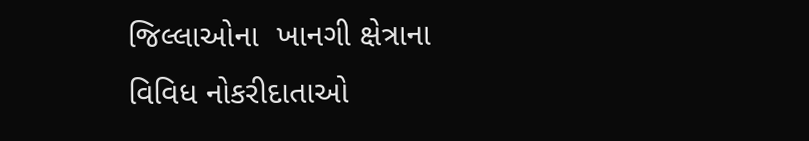જિલ્લાઓના  ખાનગી ક્ષેત્રાના વિવિધ નોકરીદાતાઓ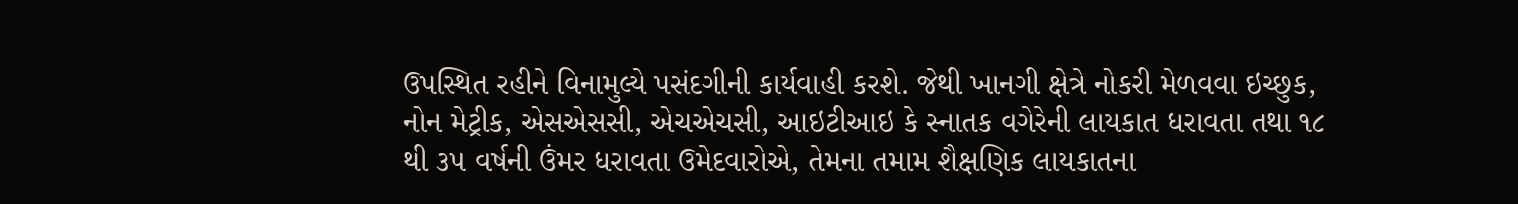ઉપસ્થિત રહીને વિનામુલ્યે પસંદગીની કાર્યવાહી કરશે. જેથી ખાનગી ક્ષેત્રે નોકરી મેળવવા ઇચ્છુક, નોન મેટ્રીક, એસએસસી, એચએચસી, આઇટીઆઇ કે સ્નાતક વગેરેની લાયકાત ધરાવતા તથા ૧૮ થી ૩૫ વર્ષની ઉંમર ધરાવતા ઉમેદવારોએ, તેમના તમામ શૈક્ષણિક લાયકાતના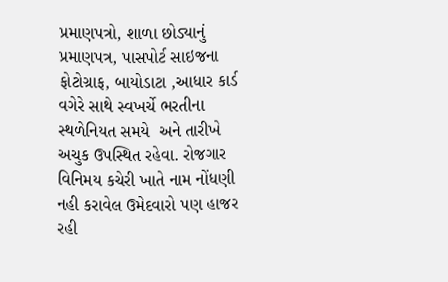પ્રમાણપત્રો, શાળા છોડ્યાનું પ્રમાણપત્ર, પાસપોર્ટ સાઇજના ફોટોગ્રાફ, બાયોડાટા ,આધાર કાર્ડ વગેરે સાથે સ્વખર્ચે ભરતીના સ્થળેનિયત સમયે  અને તારીખે અચુક ઉપસ્થિત રહેવા. રોજગાર વિનિમય કચેરી ખાતે નામ નોંધણી નહી કરાવેલ ઉમેદવારો પણ હાજર રહી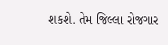શકશે. તેમ જિલ્લા રોજગાર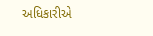અધિકારીએ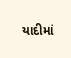યાદીમાં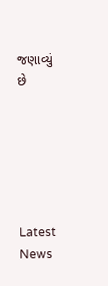જણાવ્યું છે






Latest News